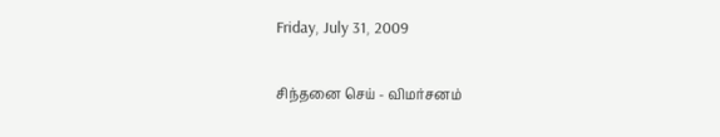Friday, July 31, 2009

சிந்தனை செய் - விமர்சனம்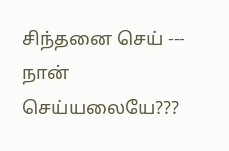சிந்தனை செய் --- நான் செய்யலையே???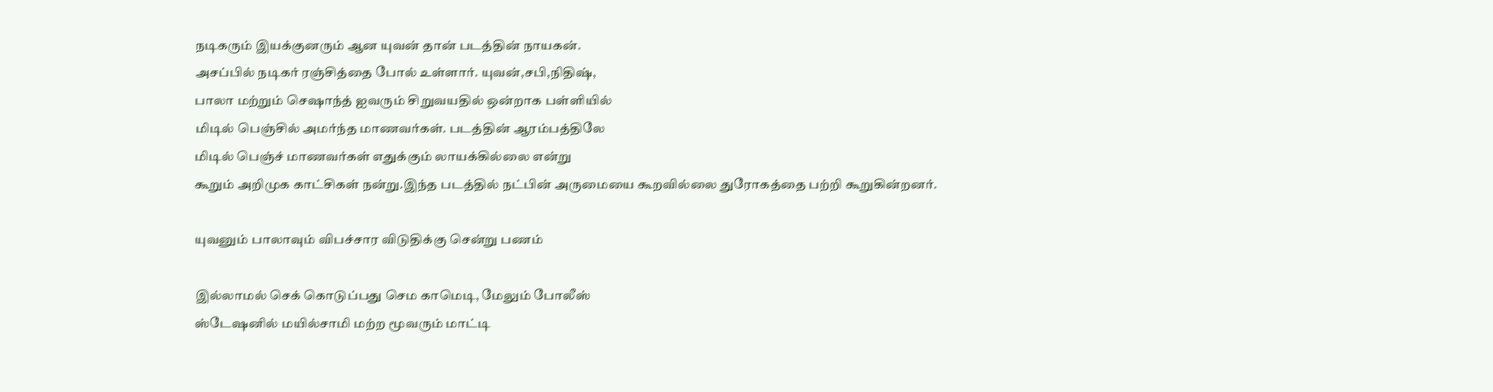நடிகரும் இயக்குனரும் ஆன யுவன் தான் படத்தின் நாயகன்.
அசப்பில் நடிகர் ரஞ்சித்தை போல் உள்ளார். யுவன்,சபி,நிதிஷ்,
பாலா மற்றும் செஷாந்த் ஐவரும் சிறுவயதில் ஒன்றாக பள்ளியில்
மிடில் பெஞ்சில் அமர்ந்த மாணவர்கள். படத்தின் ஆரம்பத்திலே
மிடில் பெஞ்ச் மாணவர்கள் எதுக்கும் லாயக்கில்லை என்று
கூறும் அறிமுக காட்சிகள் நன்று.இந்த படத்தில் நட்பின் அருமையை கூறவில்லை துரோகத்தை பற்றி கூறுகின்றனர்.

யுவனும் பாலாவும் விபச்சார விடுதிக்கு சென்று பணம்

இல்லாமல் செக் கொடுப்பது செம காமெடி, மேலும் போலீஸ்
ஸ்டேஷனில் மயில்சாமி மற்ற மூவரும் மாட்டி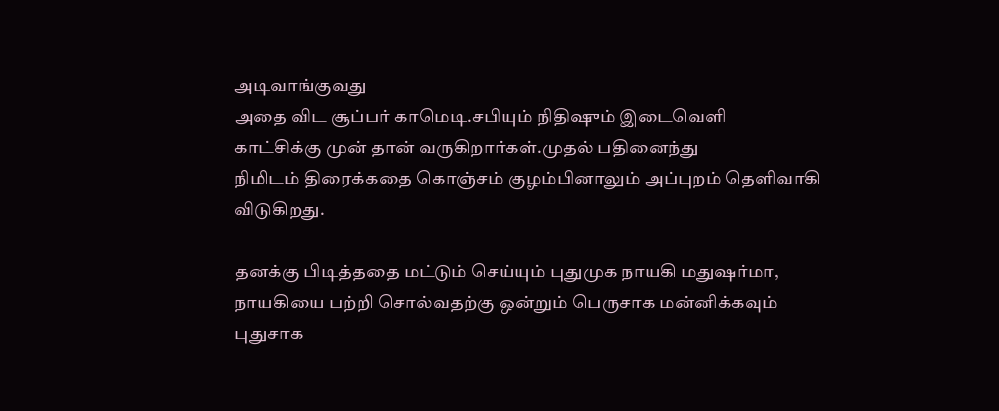அடிவாங்குவது
அதை விட சூப்பர் காமெடி.சபியும் நிதிஷும் இடைவெளி
காட்சிக்கு முன் தான் வருகிறார்கள்.முதல் பதினைந்து
நிமிடம் திரைக்கதை கொஞ்சம் குழம்பினாலும் அப்புறம் தெளிவாகி விடுகிறது.

தனக்கு பிடித்ததை மட்டும் செய்யும் புதுமுக நாயகி மதுஷர்மா,
நாயகியை பற்றி சொல்வதற்கு ஒன்றும் பெருசாக மன்னிக்கவும் புதுசாக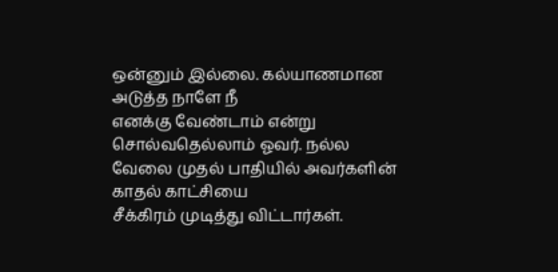ஒன்னும் இல்லை. கல்யாணமான அடுத்த நாளே நீ
எனக்கு வேண்டாம் என்று சொல்வதெல்லாம் ஓவர். நல்ல
வேலை முதல் பாதியில் அவர்களின் காதல் காட்சியை
சீக்கிரம் முடித்து விட்டார்கள்.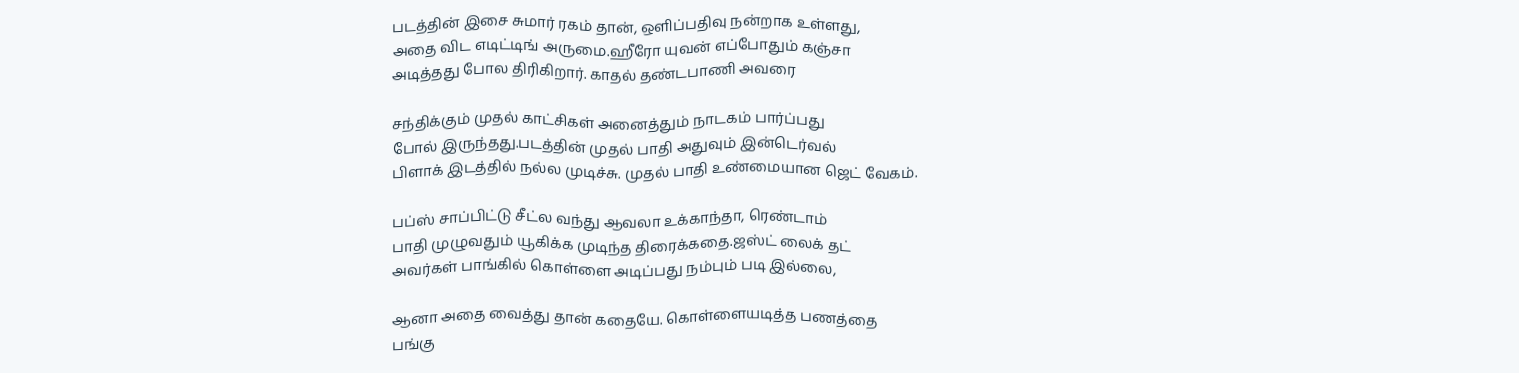படத்தின் இசை சுமார் ரகம் தான், ஒளிப்பதிவு நன்றாக உள்ளது,
அதை விட எடிட்டிங் அருமை.ஹீரோ யுவன் எப்போதும் கஞ்சா
அடித்தது போல திரிகிறார். காதல் தண்டபாணி அவரை

சந்திக்கும் முதல் காட்சிகள் அனைத்தும் நாடகம் பார்ப்பது
போல் இருந்தது.படத்தின் முதல் பாதி அதுவும் இன்டெர்வல்
பிளாக் இடத்தில் நல்ல முடிச்சு. முதல் பாதி உண்மையான ஜெட் வேகம்.

பப்ஸ் சாப்பிட்டு சீட்ல வந்து ஆவலா உக்காந்தா, ரெண்டாம்
பாதி முழுவதும் யூகிக்க முடிந்த திரைக்கதை.ஜஸ்ட் லைக் தட்
அவர்கள் பாங்கில் கொள்ளை அடிப்பது நம்பும் படி இல்லை,

ஆனா அதை வைத்து தான் கதையே. கொள்ளையடித்த பணத்தை
பங்கு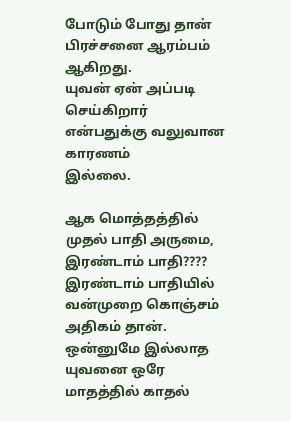போடும் போது தான் பிரச்சனை ஆரம்பம் ஆகிறது.
யுவன் ஏன் அப்படி செய்கிறார் என்பதுக்கு வலுவான காரணம்
இல்லை.

ஆக மொத்தத்தில் முதல் பாதி அருமை, இரண்டாம் பாதி????
இரண்டாம் பாதியில் வன்முறை கொஞ்சம் அதிகம் தான்.
ஒன்னுமே இல்லாத யுவனை ஒரே மாதத்தில் காதல்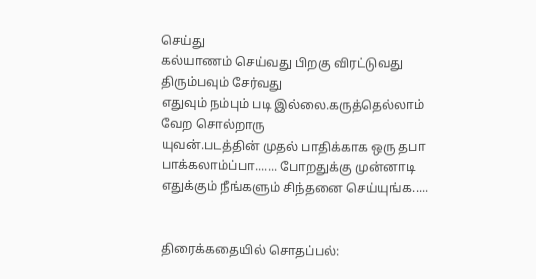செய்து
கல்யாணம் செய்வது பிறகு விரட்டுவது திரும்பவும் சேர்வது
எதுவும் நம்பும் படி இல்லை.கருத்தெல்லாம் வேற சொல்றாரு
யுவன்.படத்தின் முதல் பாதிக்காக ஒரு தபா பாக்கலாம்ப்பா....... போறதுக்கு முன்னாடி எதுக்கும் நீங்களும் சிந்தனை செய்யுங்க.....


திரைக்கதையில் சொதப்பல்: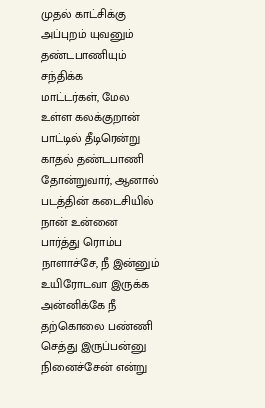முதல் காட்சிக்கு அப்புறம் யுவனும் தண்டபாணியும் சந்திக்க
மாட்டர்கள், மேல உள்ள கலக்குறான் பாட்டில் தீடிரென்று காதல் தண்டபாணி தோன்றுவார், ஆனால் படத்தின் கடைசியில் நான் உன்னை பார்த்து ரொம்ப நாளாச்சே, நீ இன்னும் உயிரோடவா இருக்க அன்னிக்கே நீ தற்கொலை பண்ணி செத்து இருப்பன்னு நினைச்சேன் என்று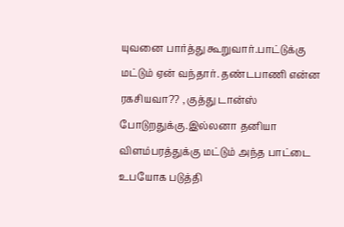யுவனை பார்த்து கூறுவார்.பாட்டுக்கு மட்டும் ஏன் வந்தார். தண்டபாணி என்ன ரகசியவா?? , குத்து டான்ஸ் போடுறதுக்கு.இல்லனா தனியா விளம்பரத்துக்கு மட்டும் அந்த பாட்டை உபயோக படுத்தி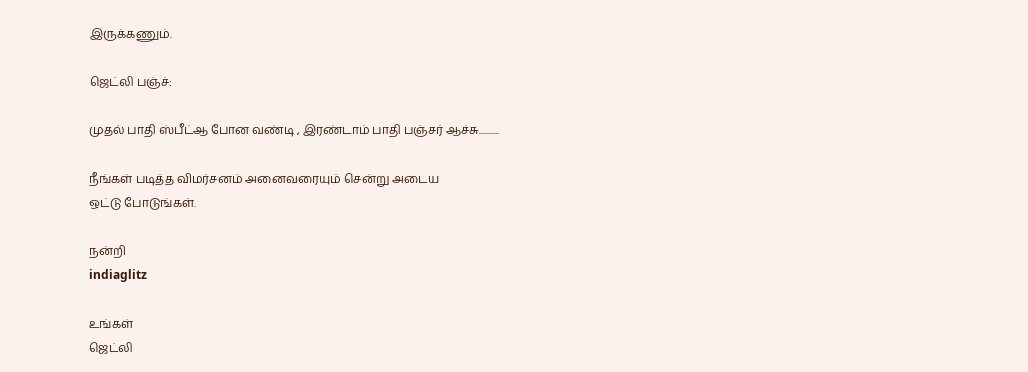இருக்கணும்.

ஜெட்லி பஞ்ச்:

முதல் பாதி ஸ்பீட்ஆ போன வண்டி , இரண்டாம் பாதி பஞ்சர் ஆச்சு..........

நீங்கள் படித்த விமர்சனம் அனைவரையும் சென்று அடைய
ஒட்டு போடுங்கள்.

நன்றி
indiaglitz

உங்கள்
ஜெட்லி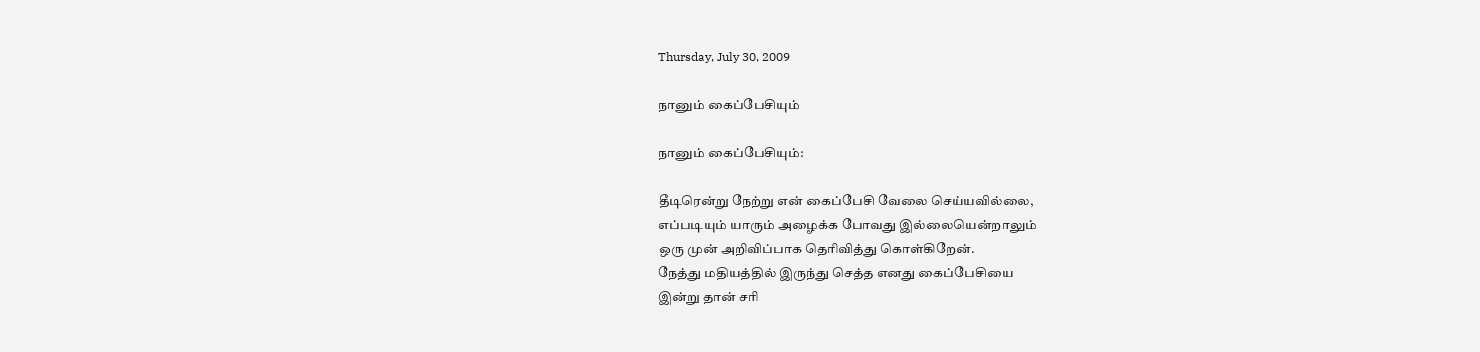Thursday, July 30, 2009

நானும் கைப்பேசியும்

நானும் கைப்பேசியும்:

தீடிரென்று நேற்று என் கைப்பேசி வேலை செய்யவில்லை,
எப்படியும் யாரும் அழைக்க போவது இல்லையென்றாலும்
ஒரு முன் அறிவிப்பாக தெரிவித்து கொள்கிறேன்.
நேத்து மதியத்தில் இருந்து செத்த எனது கைப்பேசியை
இன்று தான் சரி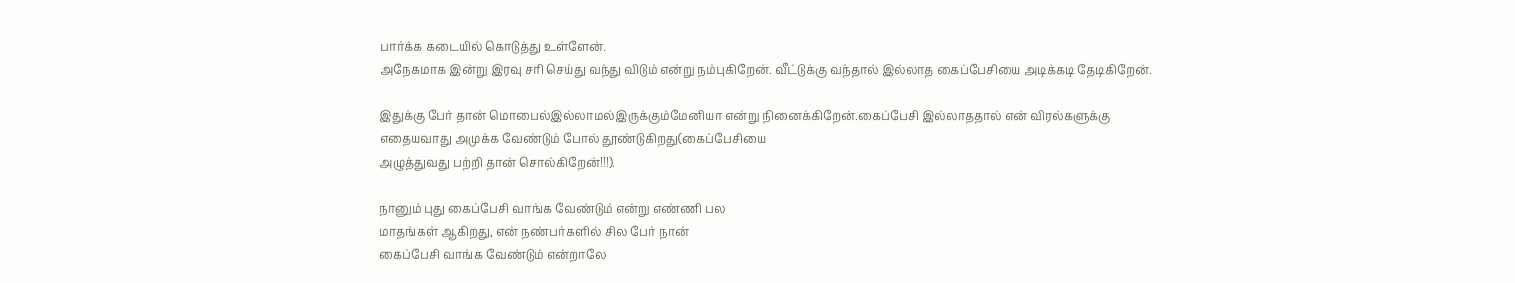பார்க்க கடையில் கொடுத்து உள்ளேன்.
அநேகமாக இன்று இரவு சரி செய்து வந்து விடும் என்று நம்புகிறேன். வீட்டுக்கு வந்தால் இல்லாத கைப்பேசியை அடிக்கடி தேடிகிறேன்.

இதுக்கு பேர் தான் மொபைல்இல்லாமல்இருக்கும்மேனியா என்று நினைக்கிறேன்.கைப்பேசி இல்லாததால் என் விரல்களுக்கு
எதையவாது அமுக்க வேண்டும் போல் தூண்டுகிறது(கைப்பேசியை
அழுத்துவது பற்றி தான் சொல்கிறேன்!!!).

நானும் புது கைப்பேசி வாங்க வேண்டும் என்று எண்ணி பல
மாதங்கள் ஆகிறது, என் நண்பர்களில் சில பேர் நான்
கைப்பேசி வாங்க வேண்டும் என்றாலே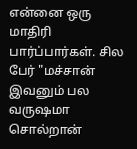என்னை ஒரு
மாதிரி பார்ப்பார்கள். சில பேர் "மச்சான் இவனும் பல
வருஷமா சொல்றான்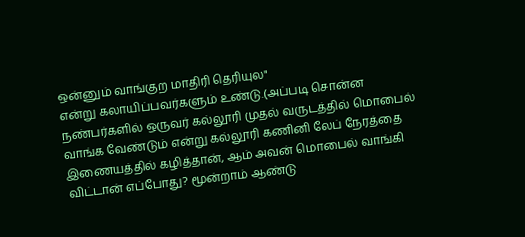ஒன்னும் வாங்குற மாதிரி தெரியுல"
என்று கலாயிப்பவர்களும் உண்டு.(அப்படி சொன்ன
நண்பர்களில் ஒருவர் கல்லூரி முதல் வருடத்தில் மொபைல்
வாங்க வேண்டும் என்று கல்லூரி கணினி லேப் நேரத்தை
இணையத்தில் கழித்தான், ஆம் அவன் மொபைல் வாங்கி
விட்டான் எப்போது? மூன்றாம் ஆண்டு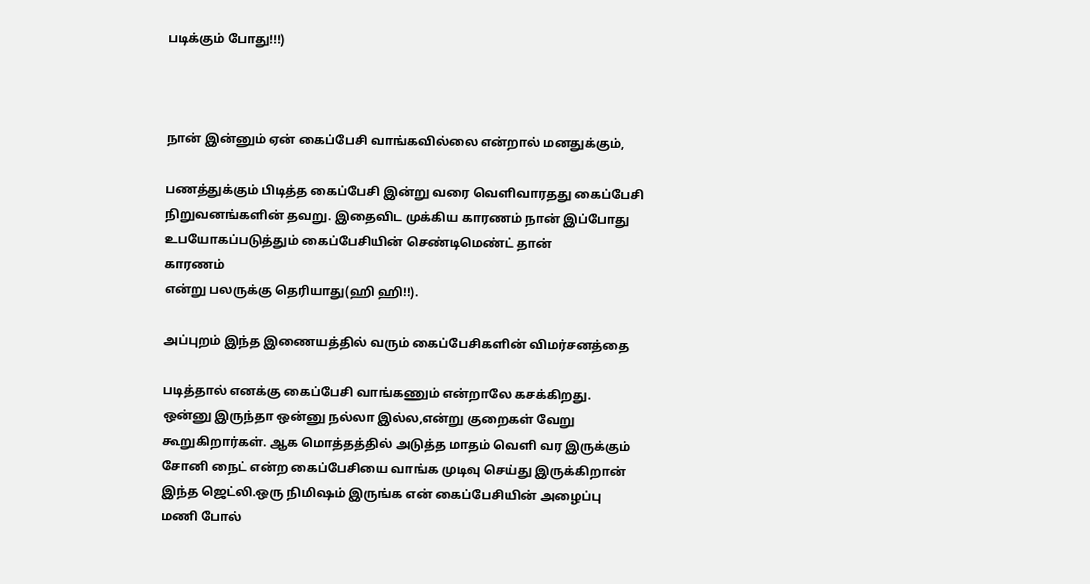படிக்கும் போது!!!)



நான் இன்னும் ஏன் கைப்பேசி வாங்கவில்லை என்றால் மனதுக்கும்,

பணத்துக்கும் பிடித்த கைப்பேசி இன்று வரை வெளிவாரதது கைப்பேசி
நிறுவனங்களின் தவறு. இதைவிட முக்கிய காரணம் நான் இப்போது
உபயோகப்படுத்தும் கைப்பேசியின் செண்டிமெண்ட் தான்
காரணம்
என்று பலருக்கு தெரியாது(ஹி ஹி!!).

அப்புறம் இந்த இணையத்தில் வரும் கைப்பேசிகளின் விமர்சனத்தை

படித்தால் எனக்கு கைப்பேசி வாங்கணும் என்றாலே கசக்கிறது.
ஒன்னு இருந்தா ஒன்னு நல்லா இல்ல,என்று குறைகள் வேறு
கூறுகிறார்கள். ஆக மொத்தத்தில் அடுத்த மாதம் வெளி வர இருக்கும்
சோனி நைட் என்ற கைப்பேசியை வாங்க முடிவு செய்து இருக்கிறான்
இந்த ஜெட்லி.ஒரு நிமிஷம் இருங்க என் கைப்பேசியின் அழைப்பு
மணி போல்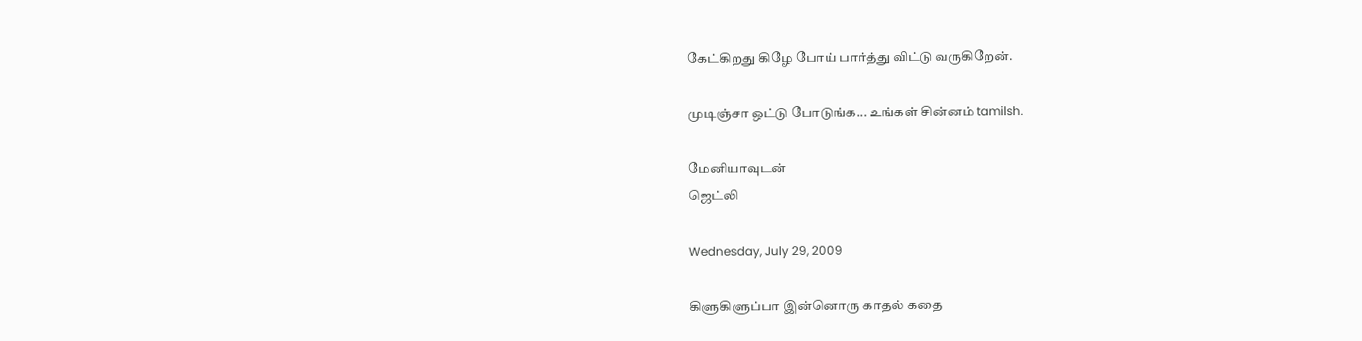கேட்கிறது கிழே போய் பார்த்து விட்டு வருகிறேன்.

முடிஞ்சா ஒட்டு போடுங்க... உங்கள் சின்னம் tamilsh.

மேனியாவுடன்
ஜெட்லி

Wednesday, July 29, 2009

கிளுகிளுப்பா இன்னொரு காதல் கதை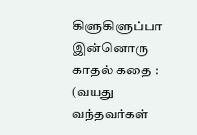கிளுகிளுப்பா இன்னொரு காதல் கதை :
(வயது வந்தவர்கள்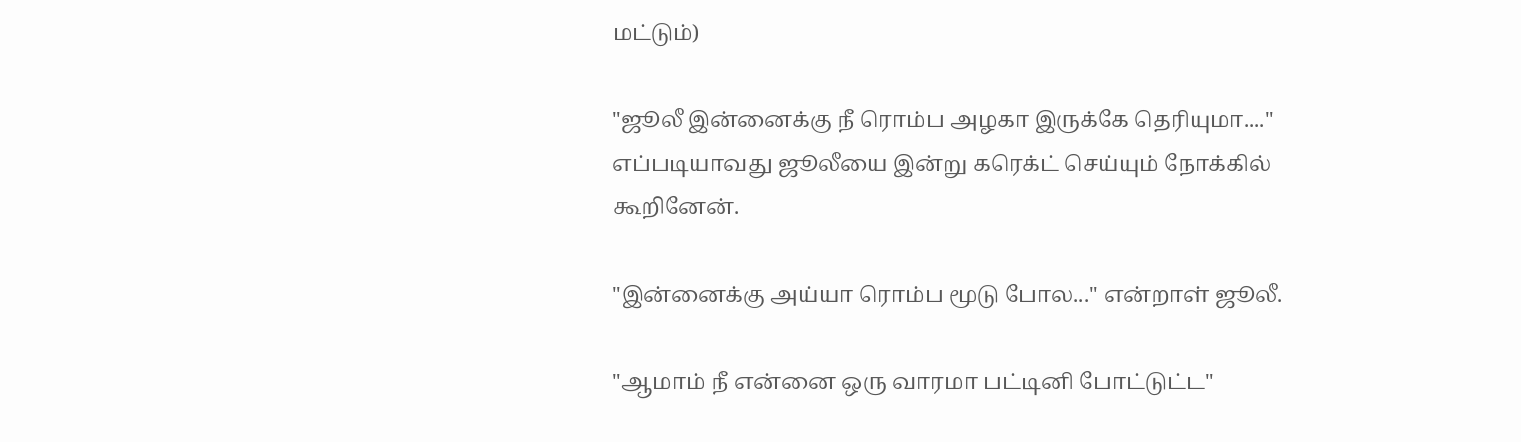மட்டும்)

"ஜூலீ இன்னைக்கு நீ ரொம்ப அழகா இருக்கே தெரியுமா...." எப்படியாவது ஜூலீயை இன்று கரெக்ட் செய்யும் நோக்கில் கூறினேன்.

"இன்னைக்கு அய்யா ரொம்ப மூடு போல..." என்றாள் ஜூலீ.

"ஆமாம் நீ என்னை ஒரு வாரமா பட்டினி போட்டுட்ட"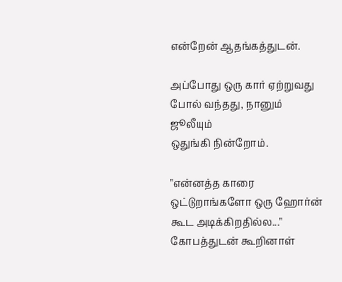என்றேன் ஆதங்கத்துடன்.

அப்போது ஒரு கார் ஏற்றுவது போல் வந்தது, நானும் ஜூலீயும்
ஒதுங்கி நின்றோம்.

"என்னத்த காரை ஒட்டுறாங்களோ ஒரு ஹோர்ன் கூட அடிக்கிறதில்ல..." கோபத்துடன் கூறினாள்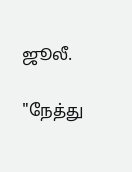ஜூலீ.

"நேத்து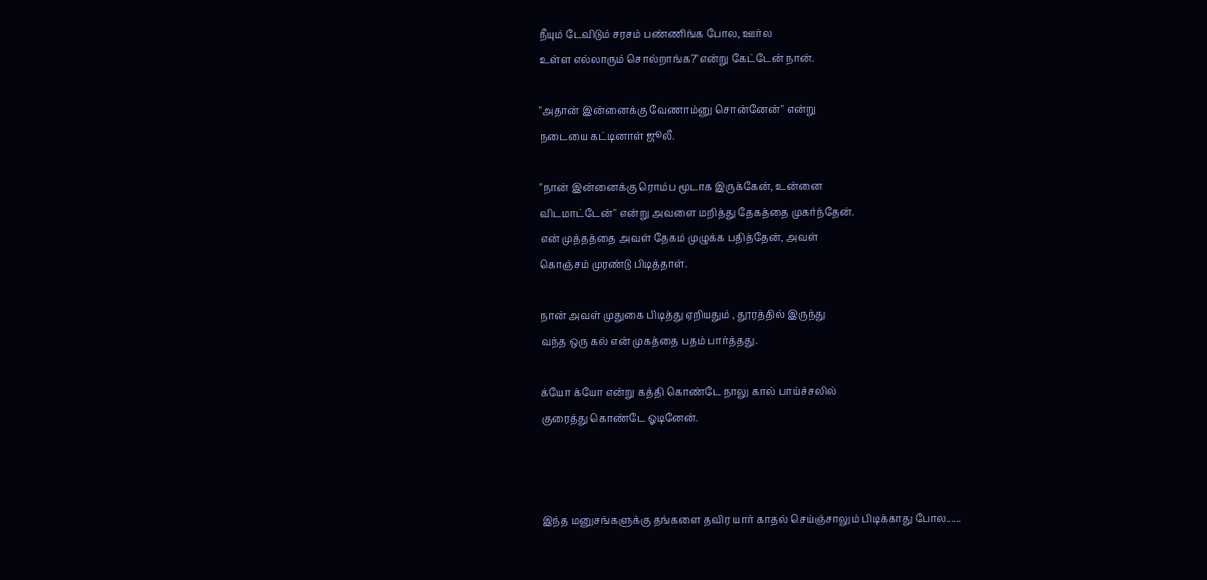நீயும் டேவிடும் சரசம் பண்ணிங்க போல, ஊர்ல
உள்ள எல்லாரும் சொல்றாங்க?"என்று கேட்டேன் நான்.

"அதான் இன்னைக்கு வேணாம்னு சொன்னேன்" என்று
நடையை கட்டினாள் ஜூலீ.

"நான் இன்னைக்கு ரொம்ப மூடாக இருக்கேன், உன்னை
விடமாட்டேன்" என்று அவளை மறித்து தேகத்தை முகர்ந்தேன்.
என் முத்தத்தை அவள் தேகம் முழுக்க பதித்தேன், அவள்
கொஞ்சம் முரண்டு பிடித்தாள்.

நான் அவள் முதுகை பிடித்து ஏறியதும் , தூரத்தில் இருந்து
வந்த ஒரு கல் என் முகத்தை பதம் பார்த்தது.

க்யோ க்யோ என்று கத்தி கொண்டே நாலு கால் பாய்ச்சலில்
குரைத்து கொண்டே ஓடினேன்.



இந்த மனுசங்களுக்கு தங்களை தவிர யார் காதல் செய்ஞ்சாலும் பிடிக்காது போல......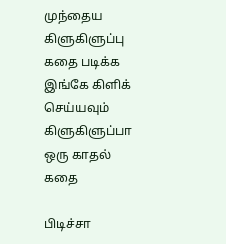முந்தைய கிளுகிளுப்பு கதை படிக்க இங்கே கிளிக் செய்யவும்
கிளுகிளுப்பா ஒரு காதல் கதை

பிடிச்சா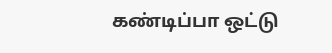கண்டிப்பா ஒட்டு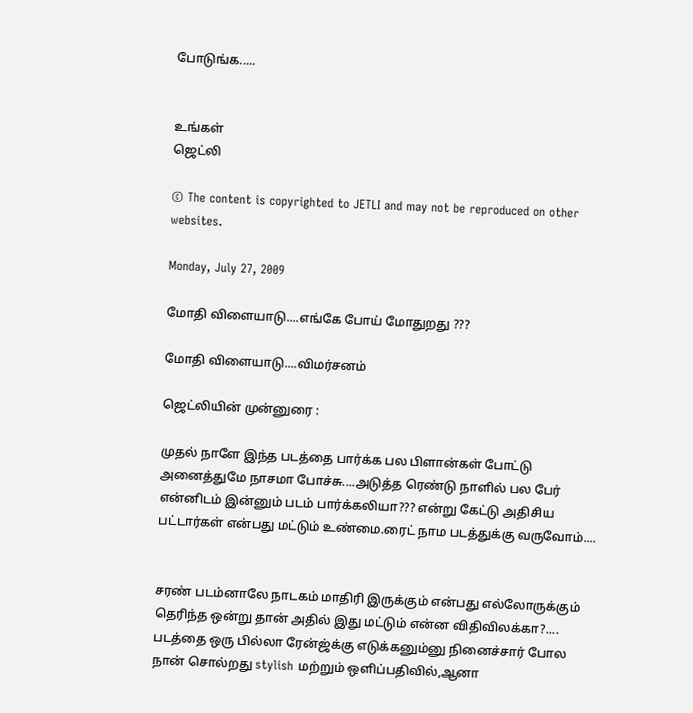போடுங்க.....


உங்கள்
ஜெட்லி

© The content is copyrighted to JETLI and may not be reproduced on other websites.

Monday, July 27, 2009

மோதி விளையாடு....எங்கே போய் மோதுறது ???

மோதி விளையாடு....விமர்சனம்

ஜெட்லியின் முன்னுரை :

முதல் நாளே இந்த படத்தை பார்க்க பல பிளான்கள் போட்டு
அனைத்துமே நாசமா போச்சு....அடுத்த ரெண்டு நாளில் பல பேர் என்னிடம் இன்னும் படம் பார்க்கலியா??? என்று கேட்டு அதிசிய பட்டார்கள் என்பது மட்டும் உண்மை.ரைட் நாம படத்துக்கு வருவோம்....


சரண் படம்னாலே நாடகம் மாதிரி இருக்கும் என்பது எல்லோருக்கும்
தெரிந்த ஒன்று தான் அதில் இது மட்டும் என்ன விதிவிலக்கா?....
படத்தை ஒரு பில்லா ரேன்ஜ்க்கு எடுக்கனும்னு நினைச்சார் போல
நான் சொல்றது stylish மற்றும் ஒளிப்பதிவில்,ஆனா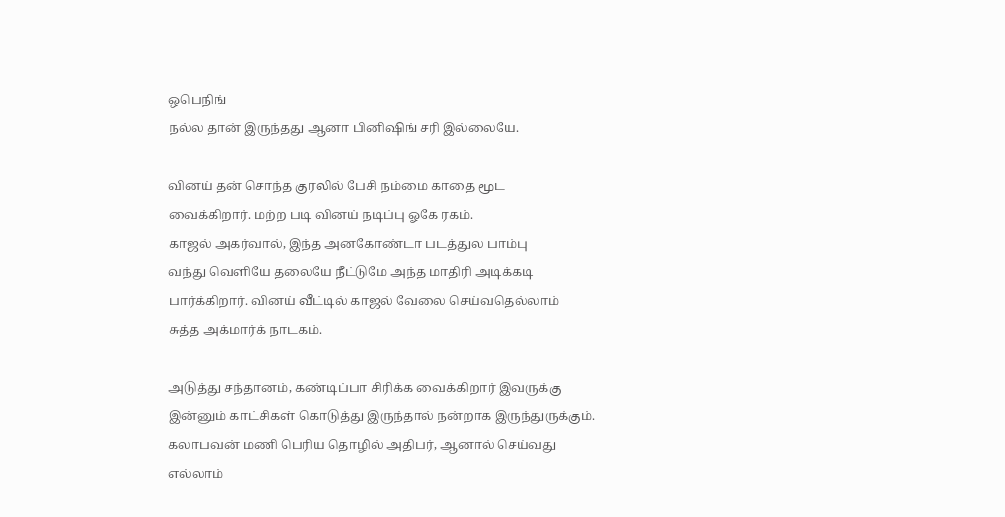ஒபெநிங்
நல்ல தான் இருந்தது ஆனா பினிஷிங் சரி இல்லையே.

வினய் தன் சொந்த குரலில் பேசி நம்மை காதை மூட
வைக்கிறார். மற்ற படி வினய் நடிப்பு ஓகே ரகம்.
காஜல் அகர்வால், இந்த அனகோண்டா படத்துல பாம்பு
வந்து வெளியே தலையே நீட்டுமே அந்த மாதிரி அடிக்கடி
பார்க்கிறார். வினய் வீட்டில் காஜல் வேலை செய்வதெல்லாம்
சுத்த அக்மார்க் நாடகம்.

அடுத்து சந்தானம், கண்டிப்பா சிரிக்க வைக்கிறார் இவருக்கு
இன்னும் காட்சிகள் கொடுத்து இருந்தால் நன்றாக இருந்துருக்கும்.
கலாபவன் மணி பெரிய தொழில் அதிபர், ஆனால் செய்வது
எல்லாம்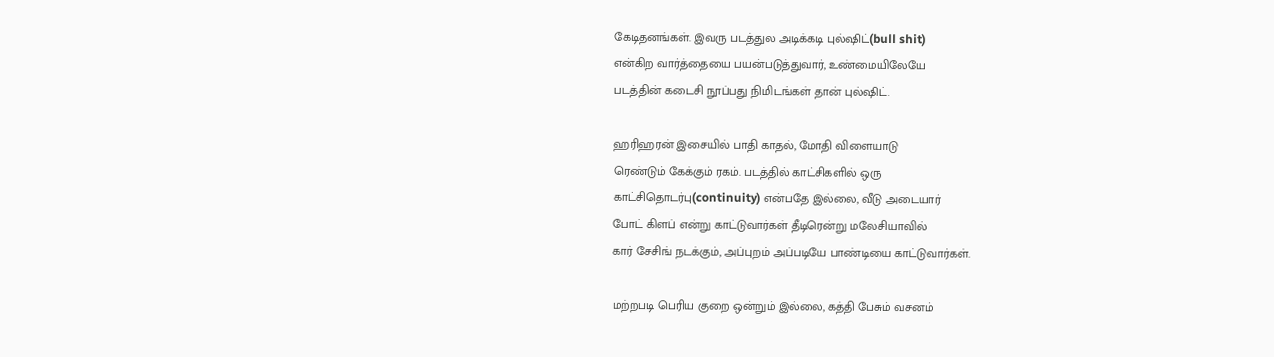கேடிதனங்கள். இவரு படத்துல அடிக்கடி புல்ஷிட்(bull shit)
என்கிற வார்த்தையை பயன்படுத்துவார், உண்மையிலேயே
படத்தின் கடைசி நூப்பது நிமிடங்கள் தான் புல்ஷிட்.

ஹரிஹரன் இசையில் பாதி காதல், மோதி விளையாடு
ரெண்டும் கேக்கும் ரகம். படத்தில் காட்சிகளில் ஒரு
காட்சிதொடர்பு(continuity) என்பதே இல்லை, வீடு அடையார்
போட் கிளப் என்று காட்டுவார்கள் தீடிரென்று மலேசியாவில்
கார் சேசிங் நடக்கும், அப்புறம் அப்படியே பாண்டியை காட்டுவார்கள்.

மற்றபடி பெரிய குறை ஒன்றும் இல்லை, கத்தி பேசும் வசனம்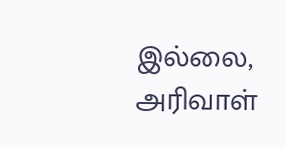இல்லை, அரிவாள்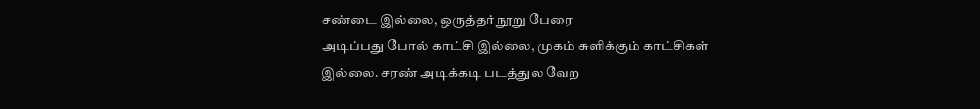சண்டை இல்லை, ஒருத்தர் நூறு பேரை
அடிப்பது போல் காட்சி இல்லை, முகம் சுளிக்கும் காட்சிகள்
இல்லை. சரண் அடிக்கடி படத்துல வேற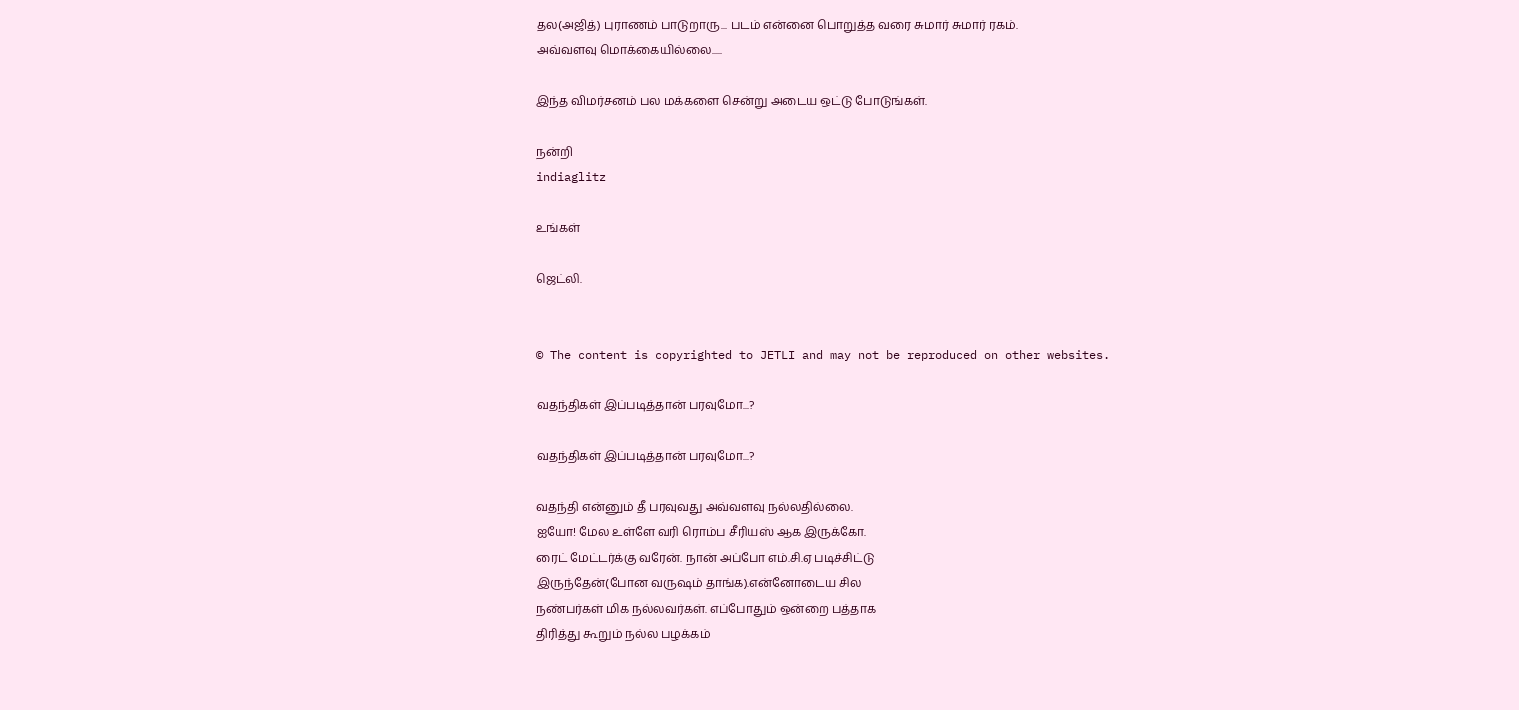தல(அஜித்) புராணம் பாடுறாரு... படம் என்னை பொறுத்த வரை சுமார் சுமார் ரகம்.
அவ்வளவு மொக்கையில்லை.....

இந்த விமர்சனம் பல மக்களை சென்று அடைய ஒட்டு போடுங்கள்.

நன்றி
indiaglitz

உங்கள்

ஜெட்லி.


© The content is copyrighted to JETLI and may not be reproduced on other websites.

வதந்திகள் இப்படித்தான் பரவுமோ...?

வதந்திகள் இப்படித்தான் பரவுமோ...?

வதந்தி என்னும் தீ பரவுவது அவ்வளவு நல்லதில்லை.
ஐயோ! மேல உள்ளே வரி ரொம்ப சீரியஸ் ஆக இருக்கோ.
ரைட் மேட்டர்க்கு வரேன். நான் அப்போ எம்.சி.ஏ படிச்சிட்டு
இருந்தேன்(போன வருஷம் தாங்க).என்னோடைய சில
நண்பர்கள் மிக நல்லவர்கள். எப்போதும் ஒன்றை பத்தாக
திரித்து கூறும் நல்ல பழக்கம்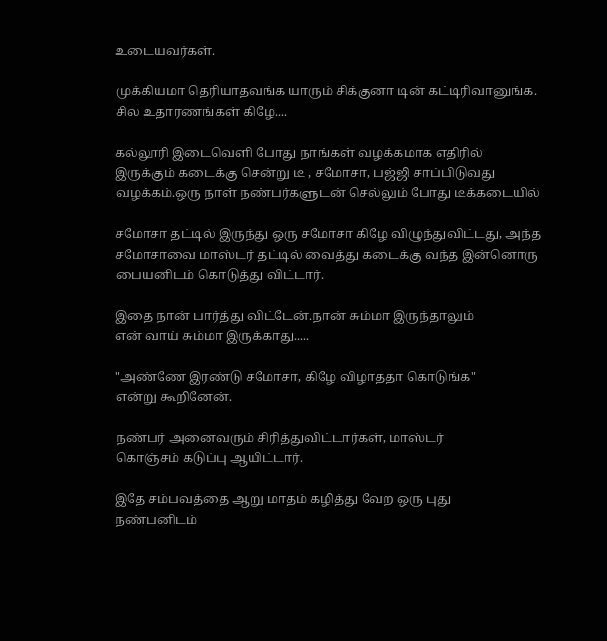உடையவர்கள்.

முக்கியமா தெரியாதவங்க யாரும் சிக்குனா டின் கட்டிரிவானுங்க.
சில உதாரணங்கள் கிழே....

கல்லூரி இடைவெளி போது நாங்கள் வழக்கமாக எதிரில்
இருக்கும் கடைக்கு சென்று டீ , சமோசா, பஜ்ஜி சாப்பிடுவது
வழக்கம்.ஒரு நாள் நண்பர்களுடன் செல்லும் போது டீக்கடையில்

சமோசா தட்டில் இருந்து ஒரு சமோசா கிழே விழுந்துவிட்டது, அந்த சமோசாவை மாஸ்டர் தட்டில் வைத்து கடைக்கு வந்த இன்னொரு பையனிடம் கொடுத்து விட்டார்.

இதை நான் பார்த்து விட்டேன்.நான் சும்மா இருந்தாலும்
என் வாய் சும்மா இருக்காது.....

"அண்ணே இரண்டு சமோசா, கிழே விழாததா கொடுங்க"
என்று கூறினேன்.

நண்பர் அனைவரும் சிரித்துவிட்டார்கள், மாஸ்டர்
கொஞ்சம் கடுப்பு ஆயிட்டார்.

இதே சம்பவத்தை ஆறு மாதம் கழித்து வேற ஒரு புது
நண்பனிடம்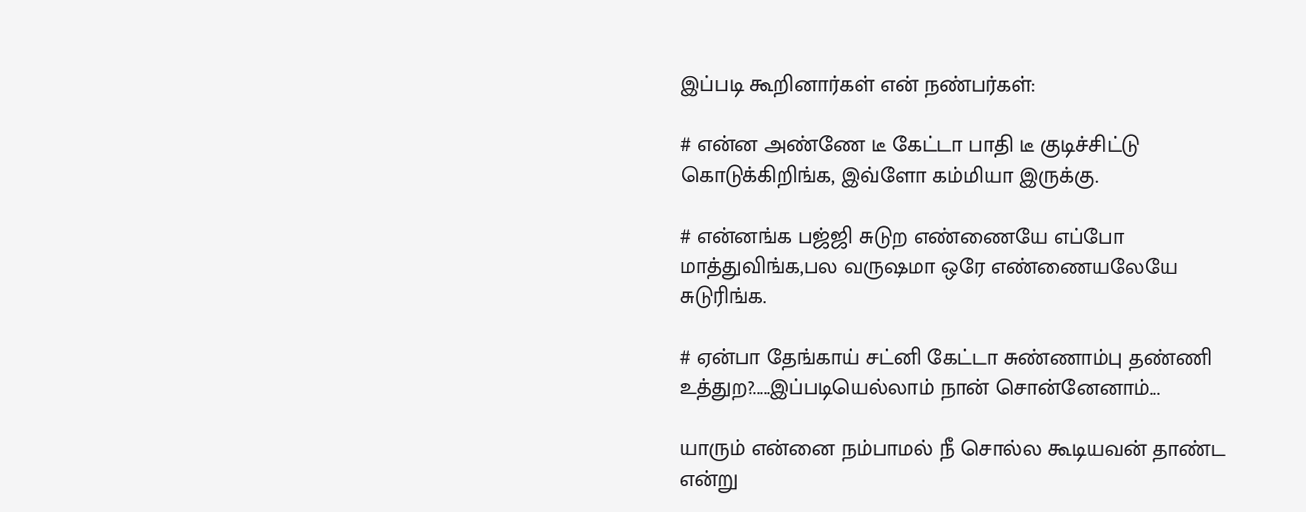இப்படி கூறினார்கள் என் நண்பர்கள்:

# என்ன அண்ணே டீ கேட்டா பாதி டீ குடிச்சிட்டு
கொடுக்கிறிங்க, இவ்ளோ கம்மியா இருக்கு.

# என்னங்க பஜ்ஜி சுடுற எண்ணையே எப்போ
மாத்துவிங்க,பல வருஷமா ஒரே எண்ணையலேயே
சுடுரிங்க.

# ஏன்பா தேங்காய் சட்னி கேட்டா சுண்ணாம்பு தண்ணி
உத்துற?.....இப்படியெல்லாம் நான் சொன்னேனாம்...

யாரும் என்னை நம்பாமல் நீ சொல்ல கூடியவன் தாண்ட
என்று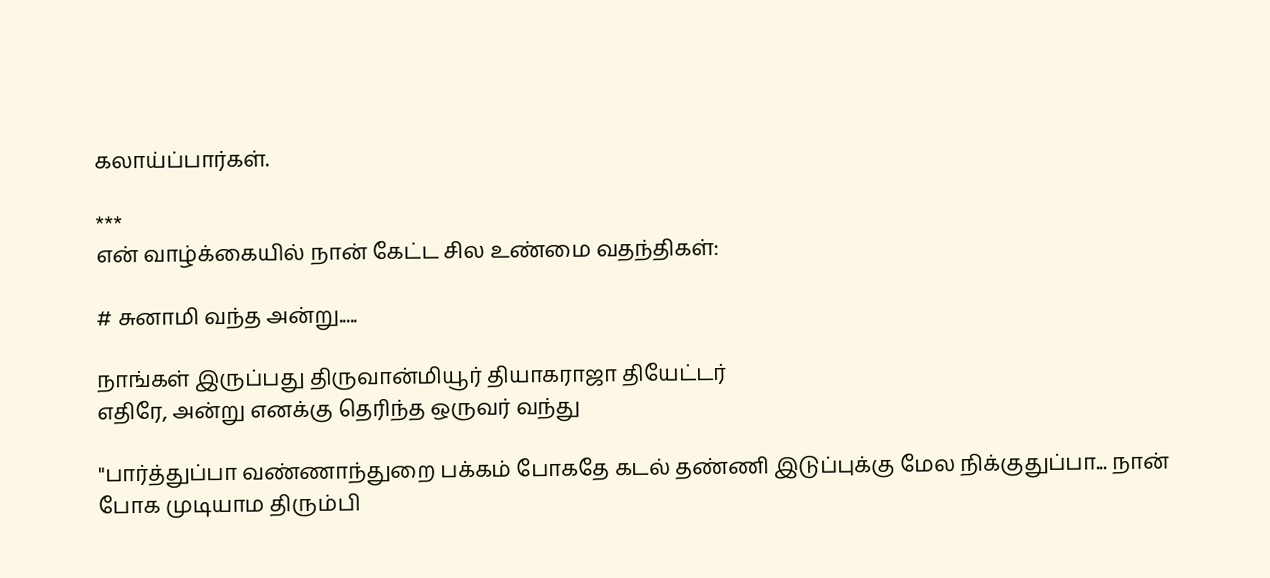கலாய்ப்பார்கள்.

***
என் வாழ்க்கையில் நான் கேட்ட சில உண்மை வதந்திகள்:

# சுனாமி வந்த அன்று.....

நாங்கள் இருப்பது திருவான்மியூர் தியாகராஜா தியேட்டர்
எதிரே, அன்று எனக்கு தெரிந்த ஒருவர் வந்து

"பார்த்துப்பா வண்ணாந்துறை பக்கம் போகதே கடல் தண்ணி இடுப்புக்கு மேல நிக்குதுப்பா... நான் போக முடியாம திரும்பி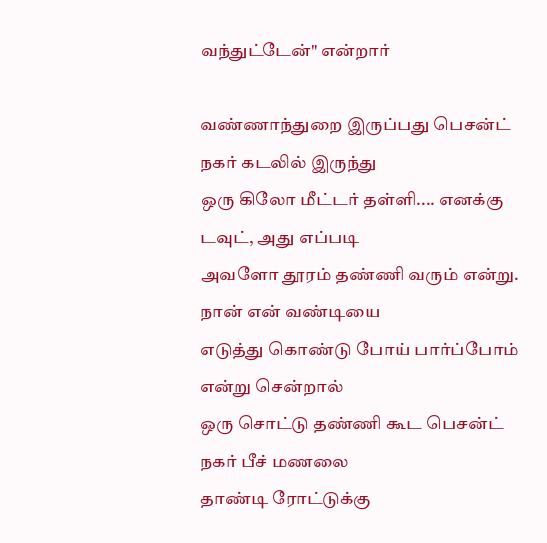வந்துட்டேன்" என்றார்

வண்ணாந்துறை இருப்பது பெசன்ட் நகர் கடலில் இருந்து
ஒரு கிலோ மீட்டர் தள்ளி.... எனக்கு டவுட், அது எப்படி
அவளோ தூரம் தண்ணி வரும் என்று. நான் என் வண்டியை
எடுத்து கொண்டு போய் பார்ப்போம் என்று சென்றால்
ஒரு சொட்டு தண்ணி கூட பெசன்ட் நகர் பீச் மணலை
தாண்டி ரோட்டுக்கு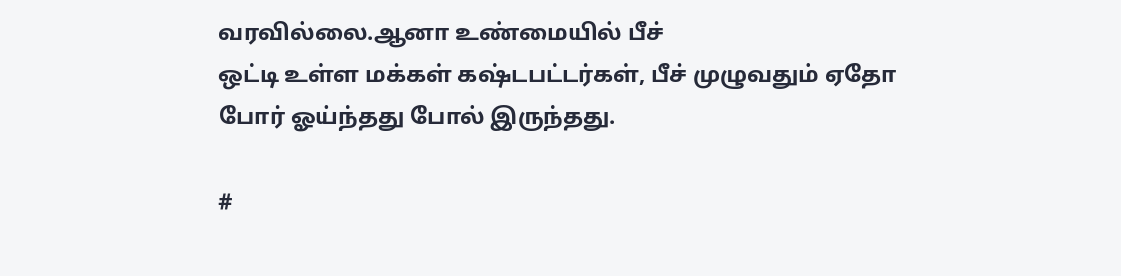வரவில்லை.ஆனா உண்மையில் பீச்
ஒட்டி உள்ள மக்கள் கஷ்டபட்டர்கள், பீச் முழுவதும் ஏதோ
போர் ஓய்ந்தது போல் இருந்தது.

#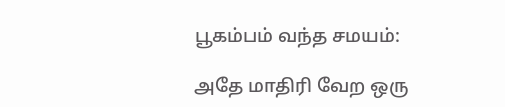பூகம்பம் வந்த சமயம்:

அதே மாதிரி வேற ஒரு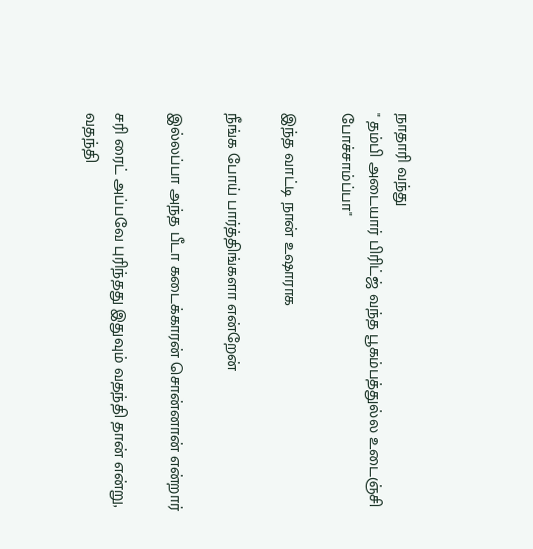நாதாரி வந்து
" தம்பி அடையார் பிரிட்ஜ் வந்த பூகம்பத்துல்ல உடைஞ்சி
போச்சாம்ப்பா"

இந்த வாட்டி நான் உஷாராக

நீங்க போய் பார்த்திங்களா என்றேன்

இல்லப்பா அந்த பீடா கடைக்காரன் சொன்னான் என்றார்

சரி ரைட் அப்பவே புரிந்தது இதுவும் வதந்தி தான் என்று,
வதந்தி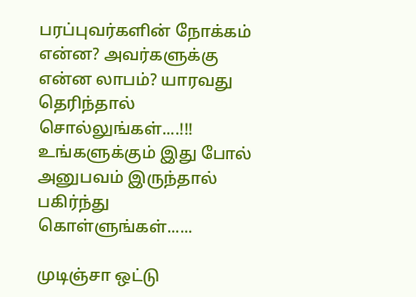பரப்புவர்களின் நோக்கம் என்ன? அவர்களுக்கு
என்ன லாபம்? யாரவது தெரிந்தால் சொல்லுங்கள்....!!!
உங்களுக்கும் இது போல் அனுபவம் இருந்தால் பகிர்ந்து
கொள்ளுங்கள்......

முடிஞ்சா ஒட்டு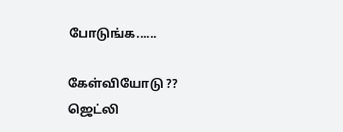போடுங்க......

கேள்வியோடு ??
ஜெட்லி